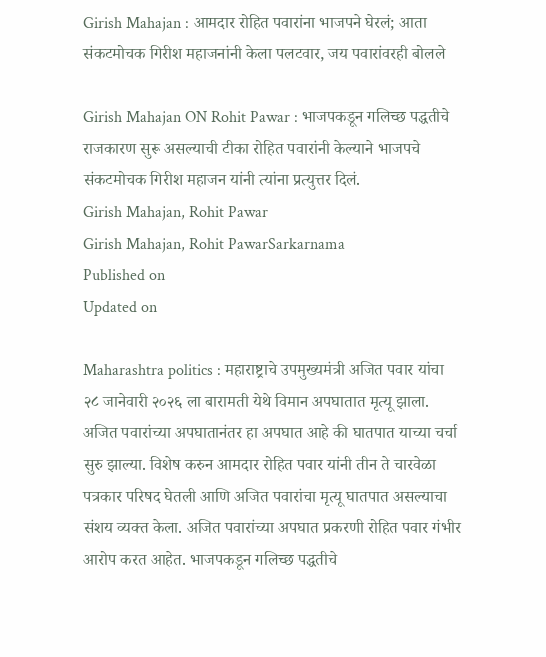Girish Mahajan : आमदार रोहित पवारांना भाजपने घेरलं; आता संकटमोचक गिरीश महाजनांनी केला पलटवार, जय पवारांवरही बोलले

Girish Mahajan ON Rohit Pawar : भाजपकडून गलिच्छ पद्धतीचे राजकारण सुरू असल्याची टीका रोहित पवारांनी केल्याने भाजपचे संकटमोचक गिरीश महाजन यांनी त्यांना प्रत्युत्तर दिलं.
Girish Mahajan, Rohit Pawar
Girish Mahajan, Rohit PawarSarkarnama
Published on
Updated on

Maharashtra politics : महाराष्ट्राचे उपमुख्यमंत्री अजित पवार यांचा २८ जानेवारी २०२६ ला बारामती येथे विमान अपघातात मृत्यू झाला. अजित पवारांच्या अपघातानंतर हा अपघात आहे की घातपात याच्या चर्चा सुरु झाल्या. विशेष करुन आमदार रोहित पवार यांनी तीन ते चारवेळा पत्रकार परिषद घेतली आणि अजित पवारांचा मृत्यू घातपात असल्याचा संशय व्यक्त केला. अजित पवारांच्या अपघात प्रकरणी रोहित पवार गंभीर आरोप करत आहेत. भाजपकडून गलिच्छ पद्धतीचे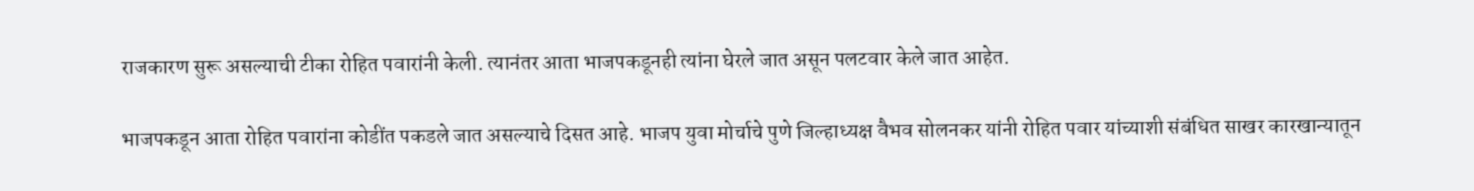राजकारण सुरू असल्याची टीका रोहित पवारांनी केली. त्यानंतर आता भाजपकडूनही त्यांना घेरले जात असून पलटवार केले जात आहेत.

भाजपकडून आता रोहित पवारांना कोडींत पकडले जात असल्याचे दिसत आहे. भाजप युवा मोर्चाचे पुणे जिल्हाध्यक्ष वैभव सोलनकर यांनी रोहित पवार यांच्याशी संबंधित साखर कारखान्यातून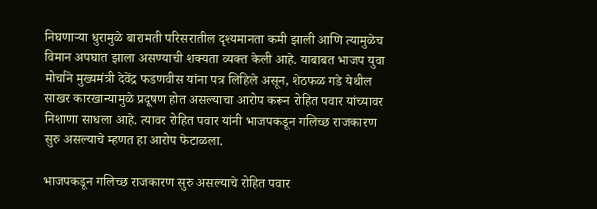निघणाऱ्या धुरामुळे बारामती परिसरातील दृश्यमानता कमी झाली आणि त्यामुळेच विमान अपघात झाला असण्याची शक्यता व्यक्त केली आहे. याबाबत भाजप युवा मोर्चाने मुख्यमंत्री देवेंद्र फडणवीस यांना पत्र लिहिले असून, शेठफळ गडे येथील साखर कारखान्यामुळे प्रदूषण होत असल्याचा आरोप करून रोहित पवार यांच्यावर निशाणा साधला आहे. त्यावर रोहित पवार यांनी भाजपकडून गलिच्छ राजकारण सुरु असल्याचे म्हणत हा आरोप फेटाळला.

भाजपकडून गलिच्छ राजकारण सुरु असल्याचे रोहित पवार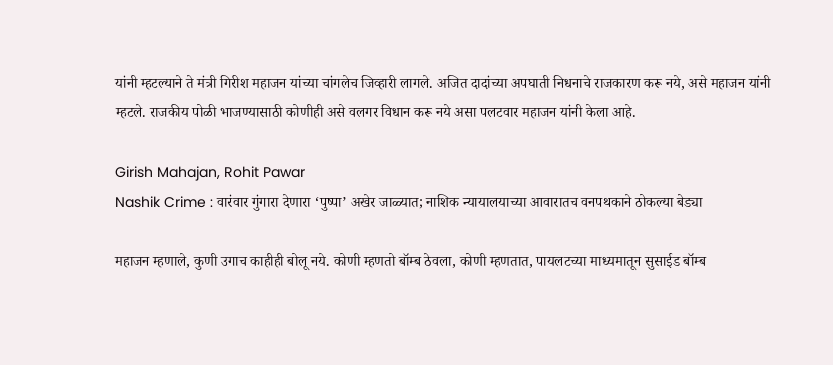यांनी म्हटल्याने ते मंत्री गिरीश महाजन यांच्या चांगलेच जिव्हारी लागले. अजित दादांच्या अपघाती निधनाचे राजकारण करू नये, असे महाजन यांनी म्हटले. राजकीय पोळी भाजण्यासाठी कोणीही असे वलगर विधान करू नये असा पलटवार महाजन यांनी केला आहे.

Girish Mahajan, Rohit Pawar
Nashik Crime : वारंवार गुंगारा देणारा ‘पुष्पा’ अखेर जाळ्यात; नाशिक न्यायालयाच्या आवारातच वनपथकाने ठोकल्या बेड्या

महाजन म्हणाले, कुणी उगाच काहीही बोलू नये. कोणी म्हणतो बॉम्ब ठेवला, कोणी म्हणतात, पायलटच्या माध्यमातून सुसाईड बॉम्ब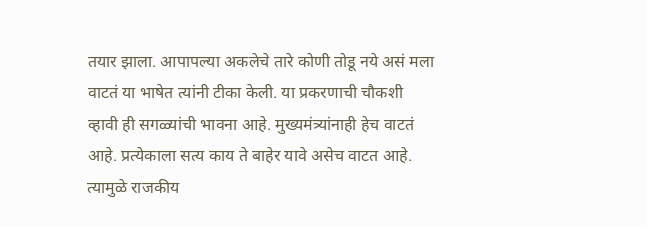तयार झाला. आपापल्या अकलेचे तारे कोणी तोडू नये असं मला वाटतं या भाषेत त्यांनी टीका केली. या प्रकरणाची चौकशी व्हावी ही सगळ्यांची भावना आहे. मुख्यमंत्र्यांनाही हेच वाटतं आहे. प्रत्येकाला सत्य काय ते बाहेर यावे असेच वाटत आहे. त्यामुळे राजकीय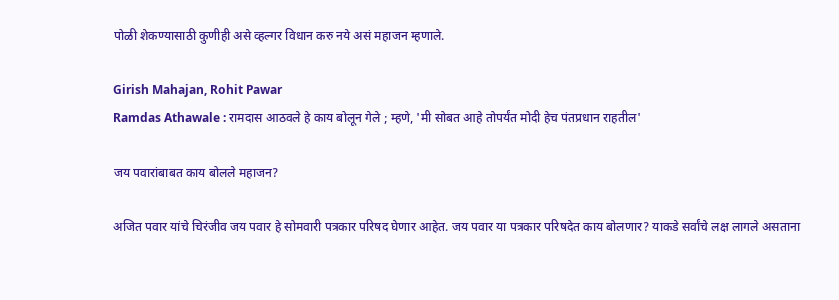पोळी शेकण्यासाठी कुणीही असे व्हल्गर विधान करु नये असं महाजन म्हणाले.

Girish Mahajan, Rohit Pawar
Ramdas Athawale : रामदास आठवले हे काय बोलून गेले ; म्हणे, 'मी सोबत आहे तोपर्यंत मोदी हेच पंतप्रधान राहतील'

जय पवारांबाबत काय बोलले महाजन?

अजित पवार यांचे चिरंजीव जय पवार हे सोमवारी पत्रकार परिषद घेणार आहेत. जय पवार या पत्रकार परिषदेत काय बोलणार? याकडे सर्वांचे लक्ष लागले असताना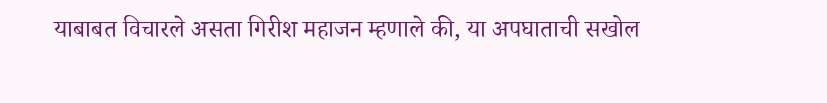याबाबत विचारले असता गिरीश महाजन म्हणाले की, या अपघाताची सखोल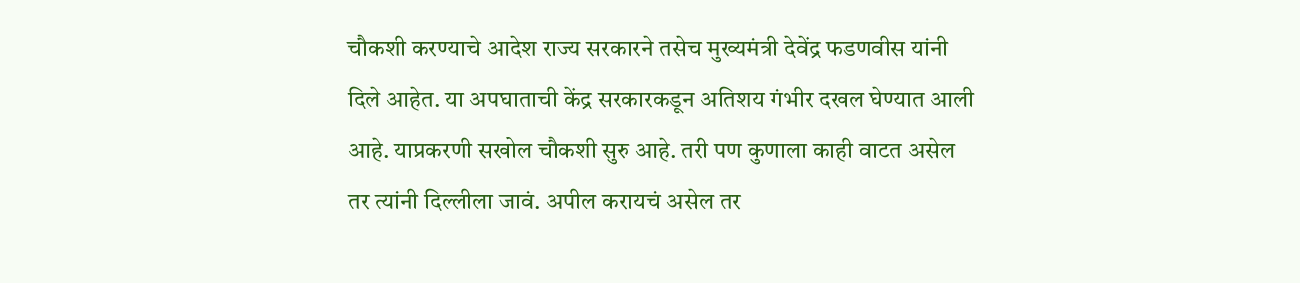चौकशी करण्याचे आदेश राज्य सरकारने तसेच मुख्यमंत्री देवेंद्र फडणवीस यांनी दिले आहेत. या अपघाताची केंद्र सरकारकडून अतिशय गंभीर दखल घेण्यात आली आहे. याप्रकरणी सखोल चौकशी सुरु आहे. तरी पण कुणाला काही वाटत असेल तर त्यांनी दिल्लीला जावं. अपील करायचं असेल तर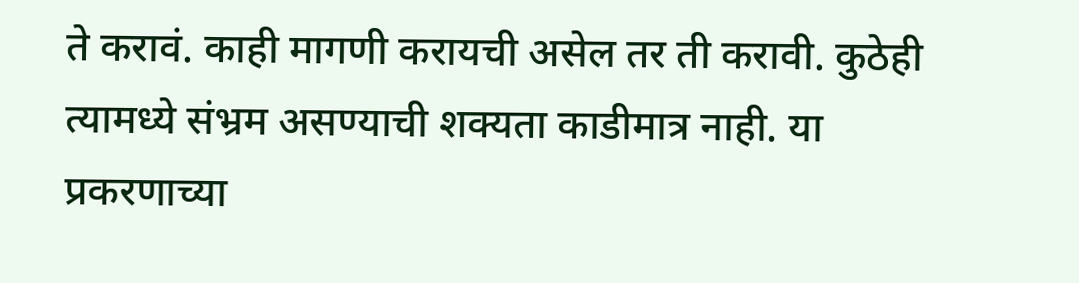ते करावं. काही मागणी करायची असेल तर ती करावी. कुठेही त्यामध्ये संभ्रम असण्याची शक्यता काडीमात्र नाही. या प्रकरणाच्या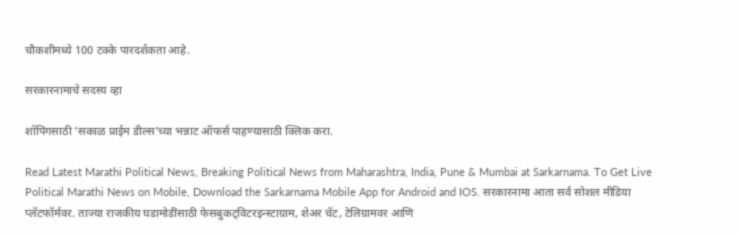चौकशीमध्ये 100 टक्के पारदर्शकता आहे.

सरकारनामाचे सदस्य व्हा

शॉपिंगसाठी 'सकाळ प्राईम डील्स'च्या भन्नाट ऑफर्स पाहण्यासाठी क्लिक करा.

Read Latest Marathi Political News, Breaking Political News from Maharashtra, India, Pune & Mumbai at Sarkarnama. To Get Live Political Marathi News on Mobile, Download the Sarkarnama Mobile App for Android and IOS. सरकारनामा आता सर्व सोशल मीडिया प्लॅटफॉर्मवर. ताज्या राजकीय घडामोडींसाठी फेसबुकट्विटरइन्स्टाग्राम, शेअर चॅट, टेलिग्रामवर आणि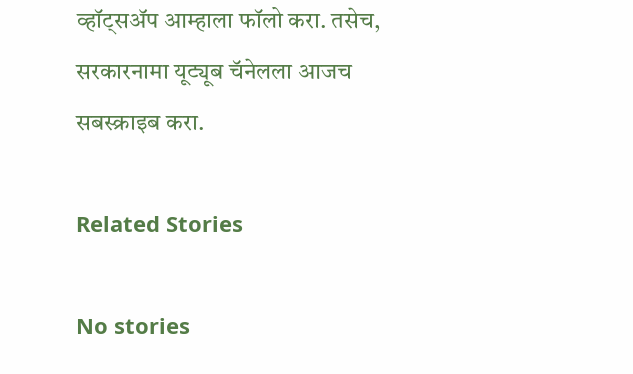व्हॉट्सॲप आम्हाला फॉलो करा. तसेच, सरकारनामा यूट्यूब चॅनेलला आजच सबस्क्राइब करा.

Related Stories

No stories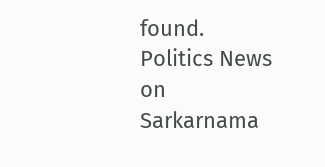found.
Politics News on Sarkarnama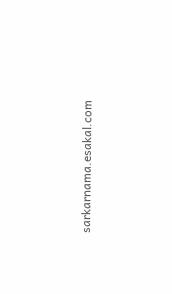sarkarnama.esakal.com